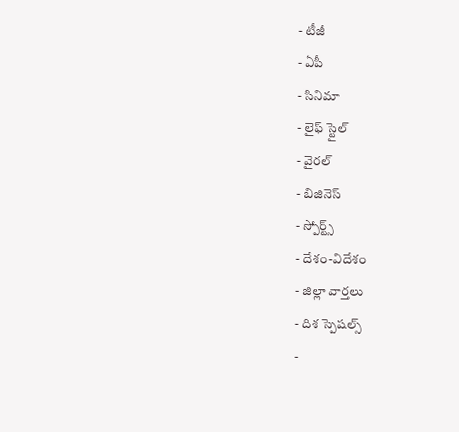- టీజీ
- ఏపీ
- సినిమా
- లైఫ్ స్టైల్
- వైరల్
- బిజినెస్
- స్పోర్ట్స్
- దేశం-విదేశం
- జిల్లా వార్తలు
- దిశ స్పెషల్స్
-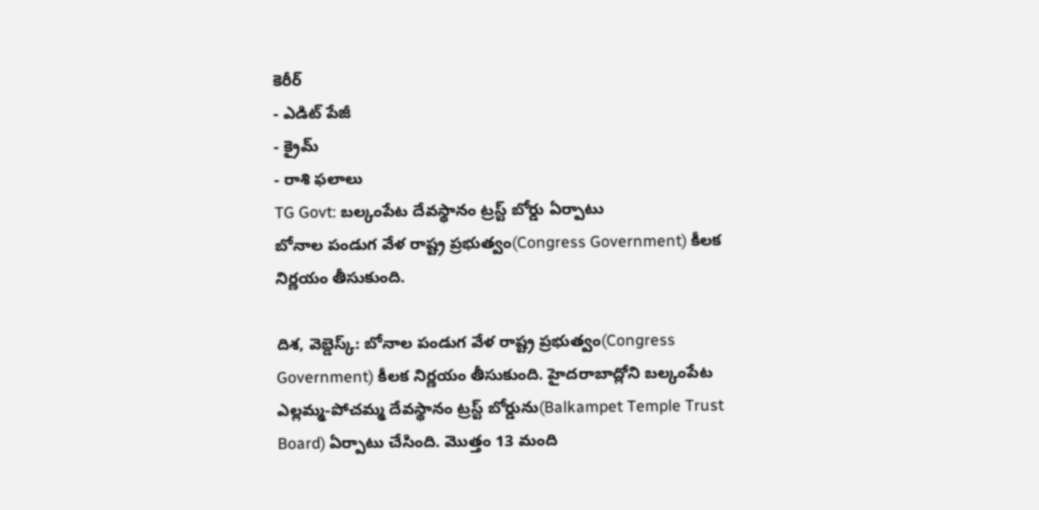కెరీర్
- ఎడిట్ పేజీ
- క్రైమ్
- రాశి ఫలాలు
TG Govt: బల్కంపేట దేవస్థానం ట్రస్ట్ బోర్డు ఏర్పాటు
బోనాల పండుగ వేళ రాష్ట్ర ప్రభుత్వం(Congress Government) కీలక నిర్ణయం తీసుకుంది.

దిశ, వెబ్డెస్క్: బోనాల పండుగ వేళ రాష్ట్ర ప్రభుత్వం(Congress Government) కీలక నిర్ణయం తీసుకుంది. హైదరాబాద్లోని బల్కంపేట ఎల్లమ్మ-పోచమ్మ దేవస్థానం ట్రస్ట్ బోర్డును(Balkampet Temple Trust Board) ఏర్పాటు చేసింది. మొత్తం 13 మంది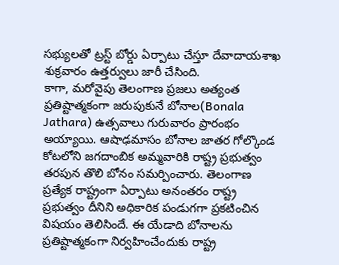సభ్యులతో ట్రస్ట్ బోర్డు ఏర్పాటు చేస్తూ దేవాదాయశాఖ శుక్రవారం ఉత్తర్వులు జారీ చేసింది.
కాగా, మరోవైపు తెలంగాణ ప్రజలు అత్యంత ప్రతిష్టాత్మకంగా జరుపుకునే బోనాల(Bonala Jathara) ఉత్సవాలు గురువారం ప్రారంభం అయ్యాయి. ఆషాఢమాసం బోనాల జాతర గోల్కొండ కోటలోని జగదాంబిక అమ్మవారికి రాష్ట్ర ప్రభుత్వం తరపున తొలి బోనం సమర్పించారు. తెలంగాణ ప్రత్యేక రాష్ట్రంగా ఏర్పాటు అనంతరం రాష్ట్ర ప్రభుత్వం దీనిని అధికారిక పండుగగా ప్రకటించిన విషయం తెలిసిందే. ఈ యేడాది బోనాలను ప్రతిష్టాత్మకంగా నిర్వహించేందుకు రాష్ట్ర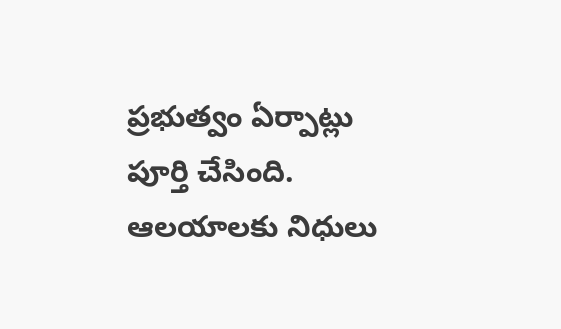ప్రభుత్వం ఏర్పాట్లు పూర్తి చేసింది. ఆలయాలకు నిధులు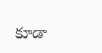కూడా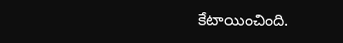కేటాయించింది.